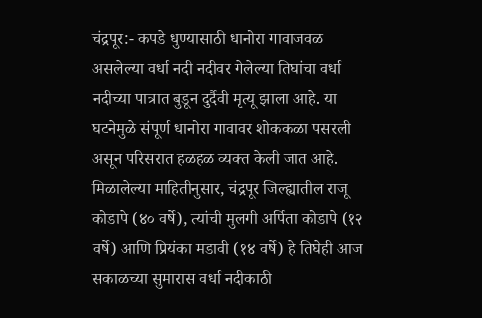चंद्रपूर:- कपडे धुण्यासाठी धानोरा गावाजवळ असलेल्या वर्धा नदी नदीवर गेलेल्या तिघांचा वर्धा नदीच्या पात्रात बुडून दुर्दैवी मृत्यू झाला आहे. या घटनेमुळे संपूर्ण धानोरा गावावर शोककळा पसरली असून परिसरात हळहळ व्यक्त केली जात आहे.
मिळालेल्या माहितीनुसार, चंद्रपूर जिल्ह्यातील राजू कोडापे (४० वर्षे), त्यांची मुलगी अर्पिता कोडापे (१२ वर्षे) आणि प्रियंका मडावी (१४ वर्षे) हे तिघेही आज सकाळच्या सुमारास वर्धा नदीकाठी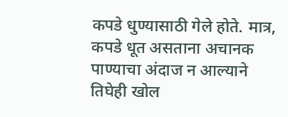कपडे धुण्यासाठी गेले होते. मात्र, कपडे धूत असताना अचानक पाण्याचा अंदाज न आल्याने तिघेही खोल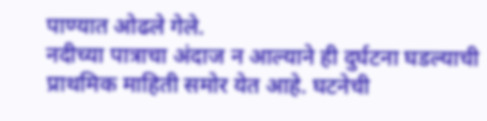पाण्यात ओढले गेले.
नदीच्या पात्राचा अंदाज न आल्याने ही दुर्घटना घडल्याची प्राथमिक माहिती समोर येत आहे. घटनेची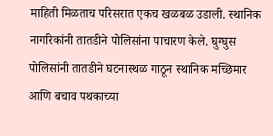माहिती मिळताच परिसरात एकच खळबळ उडाली. स्थानिक नागरिकांनी तातडीने पोलिसांना पाचारण केले. घुग्घुस पोलिसांनी तातडीने घटनास्थळ गाठून स्थानिक मच्छिमार आणि बचाव पथकाच्या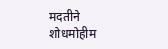मदतीने शोधमोहीम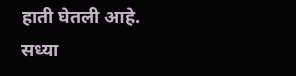हाती घेतली आहे.
सध्या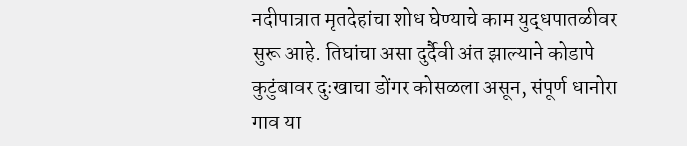नदीपात्रात मृतदेहांचा शोध घेण्याचे काम युद्धपातळीवर सुरू आहे. तिघांचा असा दुर्दैवी अंत झाल्याने कोडापे कुटुंबावर दुःखाचा डोंगर कोसळला असून, संपूर्ण धानोरा गाव या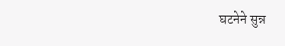घटनेने सुन्न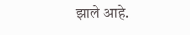झाले आहे.